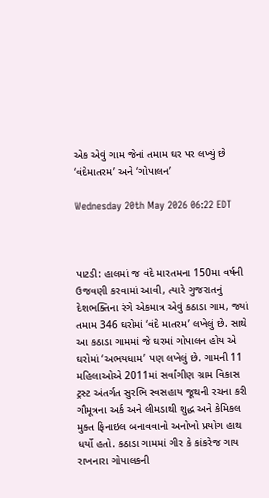એક એવું ગામ જેનાં તમામ ઘર પર લખ્યું છે ‘વંદેમાતરમ’ અને ‘ગોપાલન’

Wednesday 20th May 2026 06:22 EDT



પાટડી: હાલમાં જ વંદે મારતમના 150મા વર્ષની ઉજવણી કરવામાં આવી, ત્યારે ગુજરાતનું દેશભક્તિના રંગે એકમાત્ર એવું કઠાડા ગામ, જ્યાં તમામ 346 ઘરોમાં ‘વંદે માતરમ’ લખેલું છે. સાથે આ કઠાડા ગામમાં જે ઘરમાં ગોપાલન હોય એ ઘરોમાં ‘અભયધામ’ પણ લખેલું છે. ગામની 11 મહિલાઓએ 2011માં સર્વાંગીણ ગ્રામ વિકાસ ટ્રસ્ટ અંતર્ગત સુરભિ સ્વસહાય જૂથની રચના કરી ગૌમૂત્રના અર્ક અને લીમડાથી શુદ્ધ અને કેમિકલ મુક્ત ફિનાઇલ બનાવવાનો અનોખો પ્રયોગ હાથ ધર્યો હતો. કઠાડા ગામમાં ગીર કે કાંકરેજ ગાય રાખનારા ગોપાલકની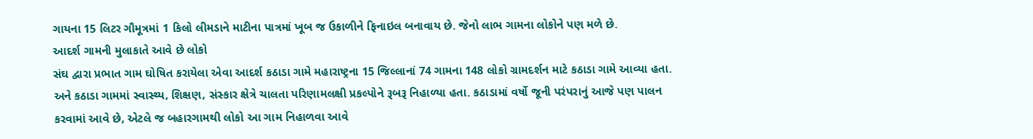ગાયના 15 લિટર ગૌમૂત્રમાં 1 કિલો લીમડાને માટીના પાત્રમાં ખૂબ જ ઉકાળીને ફિનાઇલ બનાવાય છે. જેનો લાભ ગામના લોકોને પણ મળે છે.
આદર્શ ગામની મુલાકાતે આવે છે લોકો
સંઘ દ્વારા પ્રભાત ગામ ઘોષિત કરાયેલા એવા આદર્શ કઠાડા ગામે મહારાષ્ટ્રના 15 જિલ્લાનાં 74 ગામના 148 લોકો ગ્રામદર્શન માટે કઠાડા ગામે આવ્યા હતા. અને કઠાડા ગામમાં સ્વાસ્થ્ય, શિક્ષણ, સંસ્કાર ક્ષેત્રે ચાલતા પરિણામલક્ષી પ્રકલ્પોને રૂબરૂ નિહાળ્યા હતા. કઠાડામાં વર્ષો જૂની પરંપરાનું આજે પણ પાલન કરવામાં આવે છે, એટલે જ બહારગામથી લોકો આ ગામ નિહાળવા આવે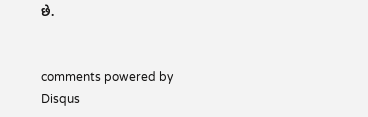છે.


comments powered by Disqus